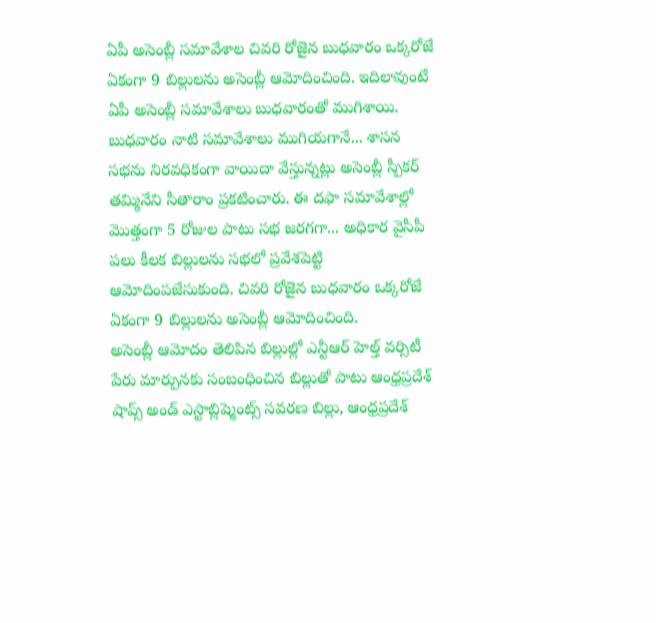ఏపీ అసెంబ్లీ సమావేశాల చివరి రోజైన బుధవారం ఒక్కరోజే ఏకంగా 9 బిల్లులను అసెంబ్లీ ఆమోదించింది. ఇదిలావుంటే ఏపీ అసెంబ్లీ సమావేశాలు బుధవారంతో ముగిశాయి. బుధవారం నాటి సమావేశాలు ముగియగానే... శాసన సభను నిరవధికంగా వాయిదా వేస్తున్నట్లు అసెంబ్లీ స్పీకర్ తమ్మినేని సీతారాం ప్రకటించారు. ఈ దఫా సమావేశాల్లో మొత్తంగా 5 రోజుల పాటు సభ జరగగా... అధికార వైసీపీ పలు కీలక బిల్లులను సభలో ప్రవేశపెట్టి ఆమోదింపజేసుకుంది. చివరి రోజైన బుధవారం ఒక్కరోజే ఏకంగా 9 బిల్లులను అసెంబ్లీ ఆమోదించింది.
అసెంబ్లీ ఆమోదం తెలిపిన బిల్లుల్లో ఎన్టీఆర్ హెల్త్ వర్సిటీ పేరు మార్పునకు సంబంధించిన బిల్లుతో పాటు ఆంధ్రప్రదేశ్ షాప్స్ అండ్ ఎస్టాబ్లిష్మెంట్స్ సవరణ బిల్లు, ఆంధ్రప్రదేశ్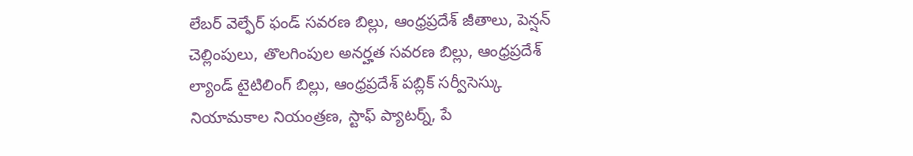లేబర్ వెల్ఫేర్ ఫండ్ సవరణ బిల్లు, ఆంధ్రప్రదేశ్ జీతాలు, పెన్షన్ చెల్లింపులు, తొలగింపుల అనర్హత సవరణ బిల్లు, ఆంధ్రప్రదేశ్ ల్యాండ్ టైటిలింగ్ బిల్లు, ఆంధ్రప్రదేశ్ పబ్లిక్ సర్వీసెస్కు నియామకాల నియంత్రణ, స్టాఫ్ ప్యాటర్న్, పే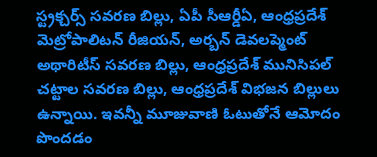స్ట్రక్చర్స్ సవరణ బిల్లు, ఏపీ సీఆర్డీఏ, ఆంధ్రప్రదేశ్ మెట్రోపాలిటన్ రీజియన్, అర్బన్ డెవలప్మెంట్ అథారిటీస్ సవరణ బిల్లు, ఆంధ్రప్రదేశ్ మునిసిపల్ చట్టాల సవరణ బిల్లు, ఆంధ్రప్రదేశ్ విభజన బిల్లులు ఉన్నాయి. ఇవన్నీ మూజువాణి ఓటుతోనే ఆమోదం పొందడం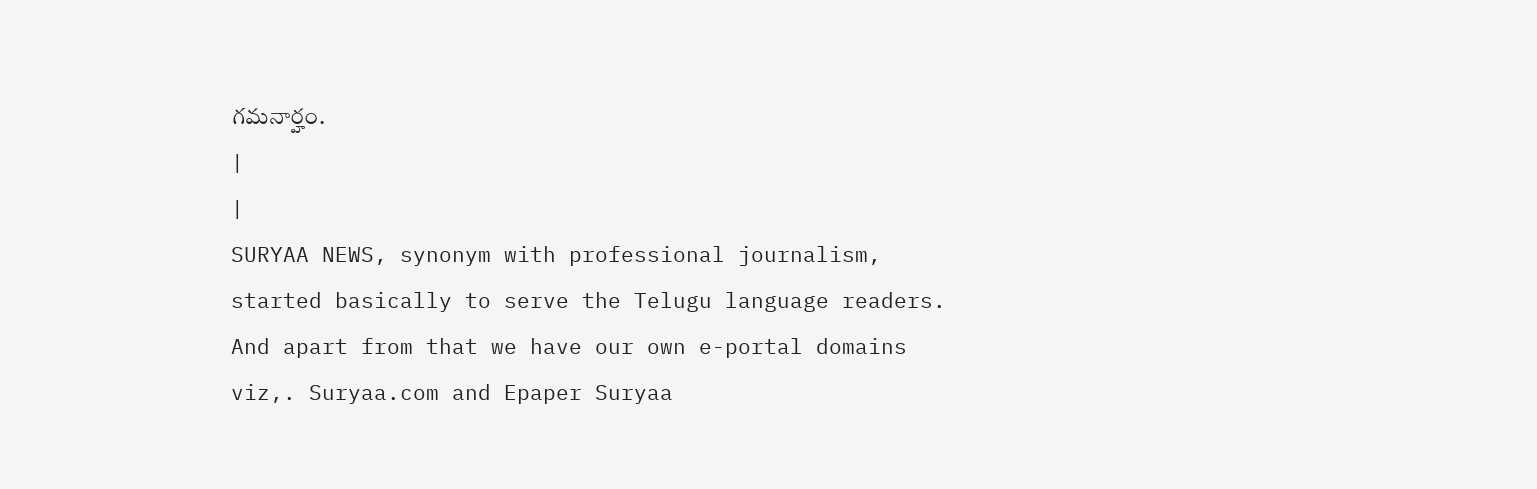గమనార్హం.
|
|
SURYAA NEWS, synonym with professional journalism, started basically to serve the Telugu language readers. And apart from that we have our own e-portal domains viz,. Suryaa.com and Epaper Suryaa